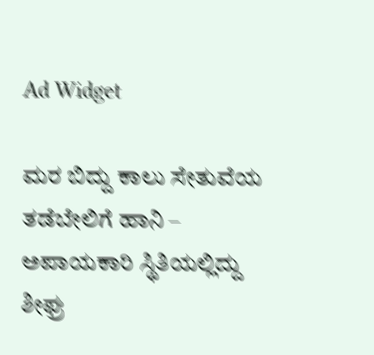Ad Widget

ಮರ ಬಿದ್ದು ಕಾಲು ಸೇತುವೆಯ‌ ತಡೆಬೇಲಿಗೆ ಹಾನಿ – ಅಪಾಯಕಾರಿ ಸ್ಥಿತಿಯಲ್ಲಿದ್ದು ಶೀಘ್ರ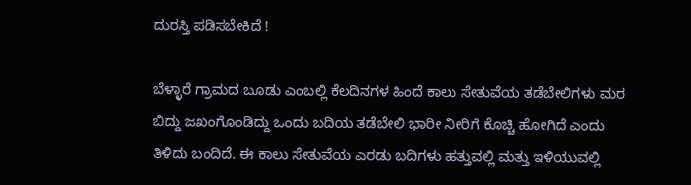ದುರಸ್ತಿ ಪಡಿಸಬೇಕಿದೆ !

ಬೆಳ್ಳಾರೆ ಗ್ರಾಮದ ಬೂಡು ಎಂಬಲ್ಲಿ ಕೆಲದಿನಗಳ ಹಿಂದೆ ಕಾಲು ಸೇತುವೆಯ ತಡೆಬೇಲಿಗಳು ಮರ ಬಿದ್ದು ಜಖಂಗೊಂಡಿದ್ದು ಒಂದು ಬದಿಯ ತಡೆಬೇಲಿ ಭಾರೀ ನೀರಿಗೆ ಕೊಚ್ಚಿ ಹೋಗಿದೆ ಎಂದು ತಿಳಿದು ಬಂದಿದೆ. ಈ ಕಾಲು ಸೇತುವೆಯ ಎರಡು ಬದಿಗಳು ಹತ್ತುವಲ್ಲಿ ಮತ್ತು ಇಳಿಯುವಲ್ಲಿ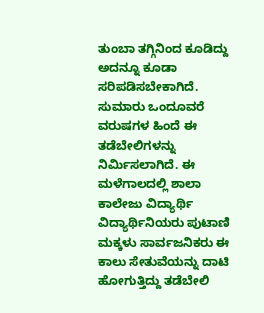ತುಂಬಾ ತಗ್ಗಿನಿಂದ ಕೂಡಿದ್ದು ಅದನ್ನೂ ಕೂಡಾ ಸರಿಪಡಿಸಬೇಕಾಗಿದೆ. ಸುಮಾರು ಒಂದೂವರೆ ವರುಷಗಳ ಹಿಂದೆ ಈ ತಡೆಬೇಲಿಗಳನ್ನು ನಿರ್ಮಿಸಲಾಗಿದೆ. ಈ ಮಳೆಗಾಲದಲ್ಲಿ ಶಾಲಾ ಕಾಲೇಜು ವಿದ್ಯಾರ್ಥಿ ವಿದ್ಯಾರ್ಥಿನಿಯರು ಪುಟಾಣಿ ಮಕ್ಕಳು ಸಾರ್ವಜನಿಕರು ಈ ಕಾಲು ಸೇತುವೆಯನ್ನು ದಾಟಿ ಹೋಗುತ್ತಿದ್ದು ತಡೆಬೇಲಿ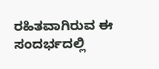ರಹಿತವಾಗಿರುವ ಈ ಸಂದರ್ಭದಲ್ಲಿ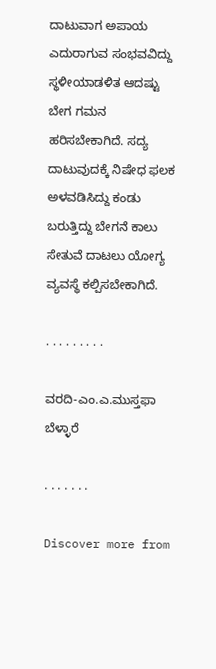ದಾಟುವಾಗ ಅಪಾಯ ಎದುರಾಗುವ ಸಂಭವವಿದ್ದು ಸ್ಥಳೀಯಾಡಳಿತ ಆದಷ್ಟು ಬೇಗ ಗಮನ ಹರಿಸಬೇಕಾಗಿದೆ. ಸದ್ಯ ದಾಟುವುದಕ್ಕೆ ನಿಷೇಧ ಫಲಕ ಅಳವಡಿಸಿದ್ದು ಕಂಡು ಬರುತ್ತಿದ್ದು ಬೇಗನೆ ಕಾಲು ಸೇತುವೆ ದಾಟಲು ಯೋಗ್ಯ ವ್ಯವಸ್ಥೆ ಕಲ್ಪಿಸಬೇಕಾಗಿದೆ.

. . . . . . . . .

ವರದಿ-ಎಂ.ಎ.ಮುಸ್ತಫಾ ಬೆಳ್ಳಾರೆ

. . . . . . .

Discover more from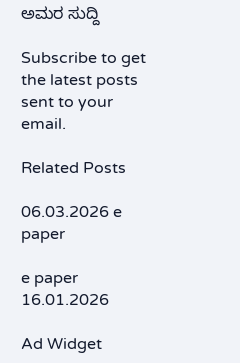ಅಮರ ಸುದ್ದಿ

Subscribe to get the latest posts sent to your email.

Related Posts

06.03.2026 e paper

e paper 16.01.2026

Ad Widget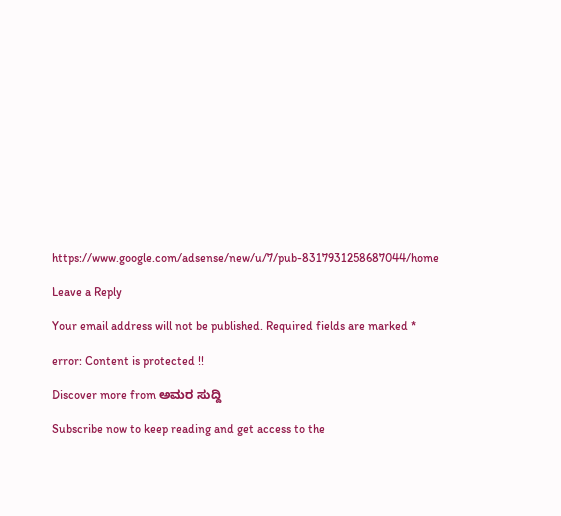https://www.google.com/adsense/new/u/7/pub-8317931258687044/home

Leave a Reply

Your email address will not be published. Required fields are marked *

error: Content is protected !!

Discover more from ಅಮರ ಸುದ್ದಿ

Subscribe now to keep reading and get access to the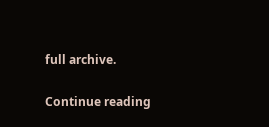full archive.

Continue reading